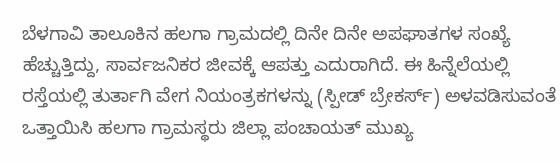ಬೆಳಗಾವಿ ತಾಲೂಕಿನ ಹಲಗಾ ಗ್ರಾಮದಲ್ಲಿ ದಿನೇ ದಿನೇ ಅಪಘಾತಗಳ ಸಂಖ್ಯೆ ಹೆಚ್ಚುತ್ತಿದ್ದು, ಸಾರ್ವಜನಿಕರ ಜೀವಕ್ಕೆ ಆಪತ್ತು ಎದುರಾಗಿದೆ. ಈ ಹಿನ್ನೆಲೆಯಲ್ಲಿ ರಸ್ತೆಯಲ್ಲಿ ತುರ್ತಾಗಿ ವೇಗ ನಿಯಂತ್ರಕಗಳನ್ನು (ಸ್ಪೀಡ್ ಬ್ರೇಕರ್ಸ್) ಅಳವಡಿಸುವಂತೆ ಒತ್ತಾಯಿಸಿ ಹಲಗಾ ಗ್ರಾಮಸ್ಥರು ಜಿಲ್ಲಾ ಪಂಚಾಯತ್ ಮುಖ್ಯ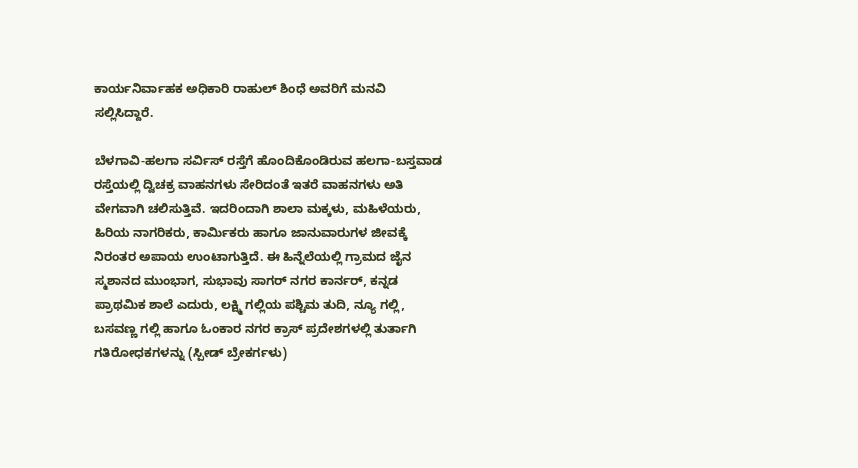ಕಾರ್ಯನಿರ್ವಾಹಕ ಅಧಿಕಾರಿ ರಾಹುಲ್ ಶಿಂಧೆ ಅವರಿಗೆ ಮನವಿ ಸಲ್ಲಿಸಿದ್ದಾರೆ.

ಬೆಳಗಾವಿ-ಹಲಗಾ ಸರ್ವಿಸ್ ರಸ್ತೆಗೆ ಹೊಂದಿಕೊಂಡಿರುವ ಹಲಗಾ-ಬಸ್ತವಾಡ ರಸ್ತೆಯಲ್ಲಿ ದ್ವಿಚಕ್ರ ವಾಹನಗಳು ಸೇರಿದಂತೆ ಇತರೆ ವಾಹನಗಳು ಅತಿ ವೇಗವಾಗಿ ಚಲಿಸುತ್ತಿವೆ. ಇದರಿಂದಾಗಿ ಶಾಲಾ ಮಕ್ಕಳು, ಮಹಿಳೆಯರು, ಹಿರಿಯ ನಾಗರಿಕರು, ಕಾರ್ಮಿಕರು ಹಾಗೂ ಜಾನುವಾರುಗಳ ಜೀವಕ್ಕೆ ನಿರಂತರ ಅಪಾಯ ಉಂಟಾಗುತ್ತಿದೆ. ಈ ಹಿನ್ನೆಲೆಯಲ್ಲಿ ಗ್ರಾಮದ ಜೈನ ಸ್ಮಶಾನದ ಮುಂಭಾಗ, ಸುಭಾವು ಸಾಗರ್ ನಗರ ಕಾರ್ನರ್, ಕನ್ನಡ ಪ್ರಾಥಮಿಕ ಶಾಲೆ ಎದುರು, ಲಕ್ಷ್ಮಿ ಗಲ್ಲಿಯ ಪಶ್ಚಿಮ ತುದಿ, ನ್ಯೂ ಗಲ್ಲಿ, ಬಸವಣ್ಣ ಗಲ್ಲಿ ಹಾಗೂ ಓಂಕಾರ ನಗರ ಕ್ರಾಸ್ ಪ್ರದೇಶಗಳಲ್ಲಿ ತುರ್ತಾಗಿ ಗತಿರೋಧಕಗಳನ್ನು (ಸ್ಪೀಡ್ ಬ್ರೇಕರ್ಗಳು)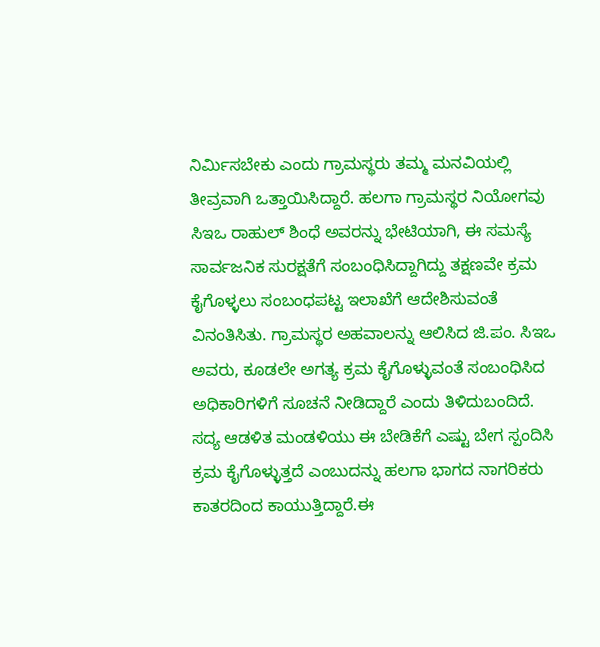ನಿರ್ಮಿಸಬೇಕು ಎಂದು ಗ್ರಾಮಸ್ಥರು ತಮ್ಮ ಮನವಿಯಲ್ಲಿ ತೀವ್ರವಾಗಿ ಒತ್ತಾಯಿಸಿದ್ದಾರೆ. ಹಲಗಾ ಗ್ರಾಮಸ್ಥರ ನಿಯೋಗವು ಸಿಇಒ ರಾಹುಲ್ ಶಿಂಧೆ ಅವರನ್ನು ಭೇಟಿಯಾಗಿ, ಈ ಸಮಸ್ಯೆ ಸಾರ್ವಜನಿಕ ಸುರಕ್ಷತೆಗೆ ಸಂಬಂಧಿಸಿದ್ದಾಗಿದ್ದು ತಕ್ಷಣವೇ ಕ್ರಮ ಕೈಗೊಳ್ಳಲು ಸಂಬಂಧಪಟ್ಟ ಇಲಾಖೆಗೆ ಆದೇಶಿಸುವಂತೆ ವಿನಂತಿಸಿತು. ಗ್ರಾಮಸ್ಥರ ಅಹವಾಲನ್ನು ಆಲಿಸಿದ ಜಿ.ಪಂ. ಸಿಇಒ ಅವರು, ಕೂಡಲೇ ಅಗತ್ಯ ಕ್ರಮ ಕೈಗೊಳ್ಳುವಂತೆ ಸಂಬಂಧಿಸಿದ ಅಧಿಕಾರಿಗಳಿಗೆ ಸೂಚನೆ ನೀಡಿದ್ದಾರೆ ಎಂದು ತಿಳಿದುಬಂದಿದೆ.
ಸದ್ಯ ಆಡಳಿತ ಮಂಡಳಿಯು ಈ ಬೇಡಿಕೆಗೆ ಎಷ್ಟು ಬೇಗ ಸ್ಪಂದಿಸಿ ಕ್ರಮ ಕೈಗೊಳ್ಳುತ್ತದೆ ಎಂಬುದನ್ನು ಹಲಗಾ ಭಾಗದ ನಾಗರಿಕರು ಕಾತರದಿಂದ ಕಾಯುತ್ತಿದ್ದಾರೆ.ಈ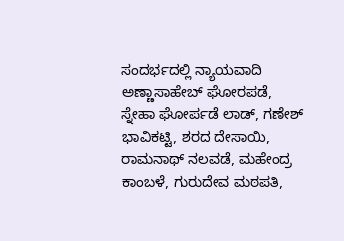ಸಂದರ್ಭದಲ್ಲಿ ನ್ಯಾಯವಾದಿ ಅಣ್ಣಾಸಾಹೇಬ್ ಘೋರಪಡೆ, ಸ್ನೇಹಾ ಘೋರ್ಪಡೆ ಲಾಡ್, ಗಣೇಶ್ ಭಾವಿಕಟ್ಟಿ, ಶರದ ದೇಸಾಯಿ, ರಾಮನಾಥ್ ನಲವಡೆ, ಮಹೇಂದ್ರ ಕಾಂಬಳೆ, ಗುರುದೇವ ಮಠಪತಿ,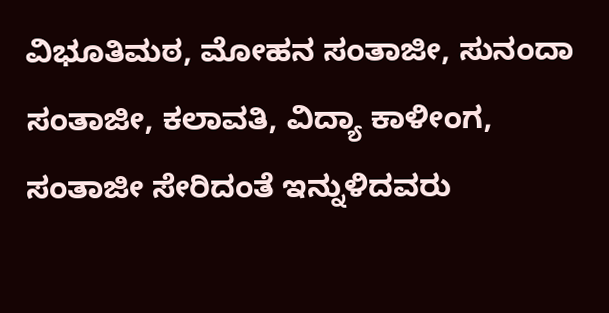ವಿಭೂತಿಮಠ, ಮೋಹನ ಸಂತಾಜೀ, ಸುನಂದಾ ಸಂತಾಜೀ, ಕಲಾವತಿ, ವಿದ್ಯಾ ಕಾಳೀಂಗ, ಸಂತಾಜೀ ಸೇರಿದಂತೆ ಇನ್ನುಳಿದವರು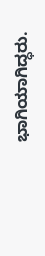ಭಾಗಿಯಾಗಿದ್ಧರು.